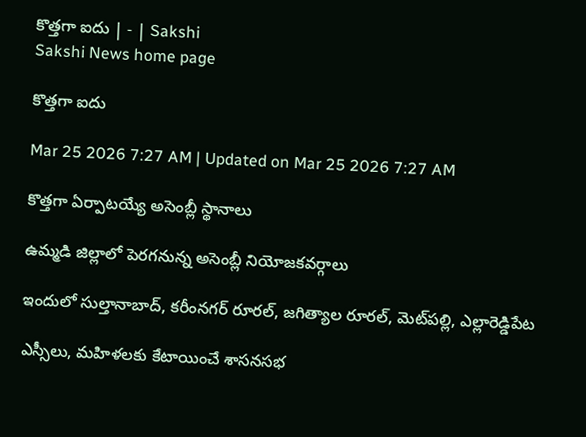కొత్తగా ఐదు | - | Sakshi
Sakshi News home page

కొత్తగా ఐదు

Mar 25 2026 7:27 AM | Updated on Mar 25 2026 7:27 AM

కొత్తగా ఏర్పాటయ్యే అసెంబ్లీ స్థానాలు

ఉమ్మడి జిల్లాలో పెరగనున్న అసెంబ్లీ నియోజకవర్గాలు

ఇందులో సుల్తానాబాద్‌, కరీంనగర్‌ రూరల్‌, జగిత్యాల రూరల్‌, మెట్‌పల్లి, ఎల్లారెడ్డిపేట

ఎస్సీలు, మహిళలకు కేటాయించే శాసనసభ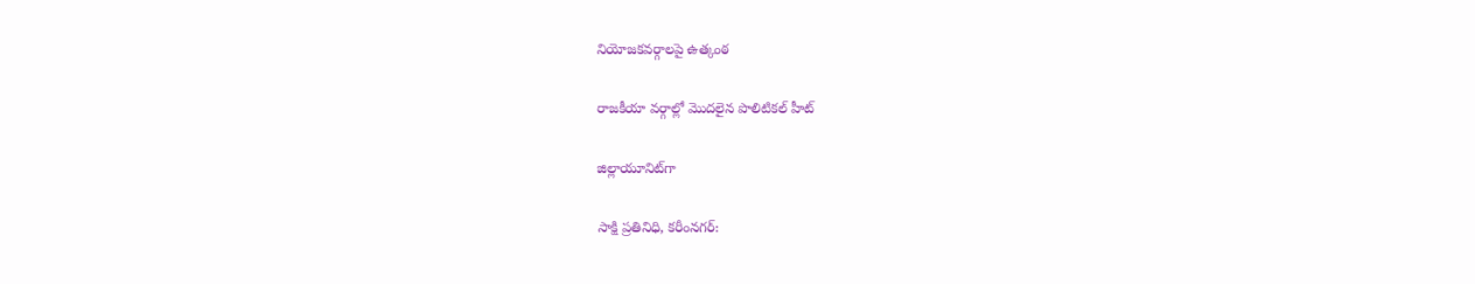నియోజకవర్గాలపై ఉత్కంఠ

రాజకీయా వర్గాల్లో మొదలైన పొలిటికల్‌ హీట్‌

జిల్లాయూనిట్‌గా

సాక్షి ప్రతినిధి, కరీంనగర్‌: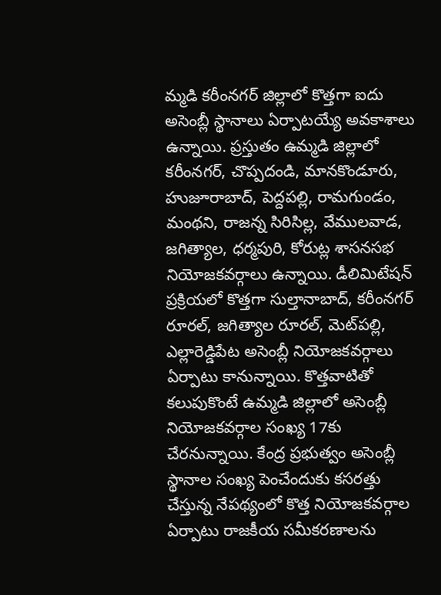మ్మడి కరీంనగర్‌ జిల్లాలో కొత్తగా ఐదు అసెంబ్లీ స్థానాలు ఏర్పాటయ్యే అవకాశాలు ఉన్నాయి. ప్రస్తుతం ఉమ్మడి జిల్లాలో కరీంనగర్‌, చొప్పదండి, మానకొండూరు, హుజూరాబాద్‌, పెద్దపల్లి, రామగుండం, మంథని, రాజన్న సిరిసిల్ల, వేములవాడ, జగిత్యాల, ధర్మపురి, కోరుట్ల శాసనసభ నియోజకవర్గాలు ఉన్నాయి. డీలిమిటేషన్‌ ప్రక్రియలో కొత్తగా సుల్తానాబాద్‌, కరీంనగర్‌ రూరల్‌, జగిత్యాల రూరల్‌, మెట్‌పల్లి, ఎల్లారెడ్డిపేట అసెంబ్లీ నియోజకవర్గాలు ఏర్పాటు కానున్నాయి. కొత్తవాటితో కలుపుకొంటే ఉమ్మడి జిల్లాలో అసెంబ్లీ నియోజకవర్గాల సంఖ్య 17కు చేరనున్నాయి. కేంద్ర ప్రభుత్వం అసెంబ్లీ స్థానాల సంఖ్య పెంచేందుకు కసరత్తు చేస్తున్న నేపథ్యంలో కొత్త నియోజకవర్గాల ఏర్పాటు రాజకీయ సమీకరణాలను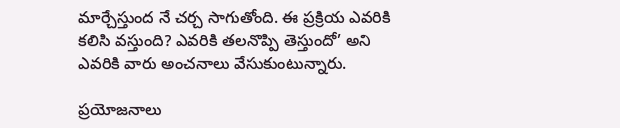మార్చేస్తుంద నే చర్చ సాగుతోంది. ఈ ప్రక్రియ ఎవరికి కలిసి వస్తుంది? ఎవరికి తలనొప్పి తెస్తుందో’ అని ఎవరికి వారు అంచనాలు వేసుకుంటున్నారు.

ప్రయోజనాలు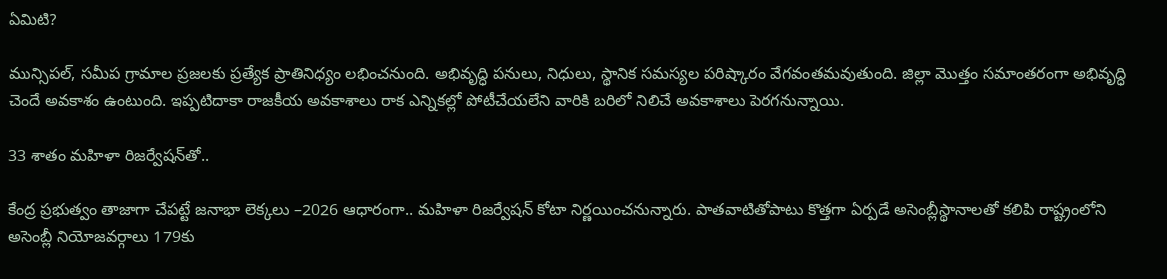ఏమిటి?

మున్సిపల్‌, సమీప గ్రామాల ప్రజలకు ప్రత్యేక ప్రాతినిధ్యం లభించనుంది. అభివృద్ధి పనులు, నిధులు, స్థానిక సమస్యల పరిష్కారం వేగవంతమవుతుంది. జిల్లా మొత్తం సమాంతరంగా అభివృద్ధి చెందే అవకాశం ఉంటుంది. ఇప్పటిదాకా రాజకీయ అవకాశాలు రాక ఎన్నికల్లో పోటీచేయలేని వారికి బరిలో నిలిచే అవకాశాలు పెరగనున్నాయి.

33 శాతం మహిళా రిజర్వేషన్‌తో..

కేంద్ర ప్రభుత్వం తాజాగా చేపట్టే జనాభా లెక్కలు –2026 ఆధారంగా.. మహిళా రిజర్వేషన్‌ కోటా నిర్ణయించనున్నారు. పాతవాటితోపాటు కొత్తగా ఏర్పడే అసెంబ్లీస్థానాలతో కలిపి రాష్ట్రంలోని అసెంబ్లీ నియోజవర్గాలు 179కు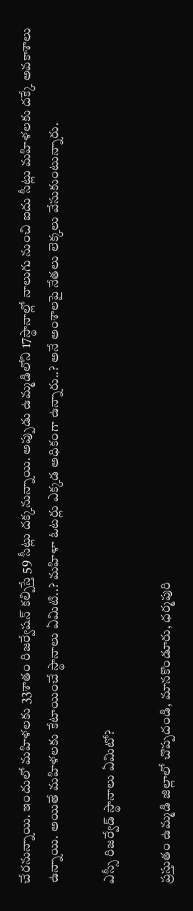చేరనున్నాయి. ఇందులో మహిళలకు 33శాతం రిజర్వేషన్‌ కల్పిస్తే 59 సీట్లు దక్కనున్నాయి. అప్పుడు ఉమ్మడిలోని 17స్థానాల్లో నాలుగు నుంచి ఐదు సీట్లు మహిళలకు దక్కే అవకాశాలు ఉన్నాయి. అయితే మహిళలకు కేటాయించే స్థానాలు ఏమిటి..? మహిళా ఓటర్లు ఎక్కడ అధికంగా ఉన్నారు..? అనే అంశాలపై నేతలు లెక్కలు వేసుకుంటున్నారు.

ఎస్సీ రిజర్వేడ్‌ స్థానాలు ఏమిటో?

ప్రస్తుతం ఉమ్మడి జిల్లాలో చొప్పదండి, మానకొండూరు, ధర్మపురి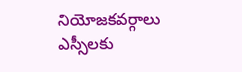నియోజకవర్గాలు ఎస్సీలకు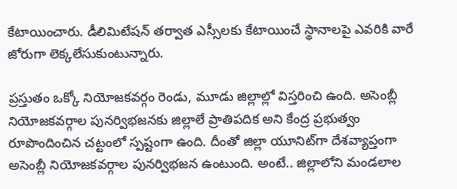కేటాయించారు. డీలిమిటేషన్‌ తర్వాత ఎస్సీలకు కేటాయించే స్థానాలపై ఎవరికి వారే జోరుగా లెక్కలేసుకుంటున్నారు.

ప్రస్తుతం ఒక్కో నియోజకవర్గం రెండు, మూడు జిల్లాల్లో విస్తరించి ఉంది. అసెంబ్లీ నియోజకవర్గాల పునర్విభజనకు జిల్లాలే ప్రాతిపదిక అని కేంద్ర ప్రభుత్వం రూపొందించిన చట్టంలో స్పష్టంగా ఉంది. దీంతో జిల్లా యూనిట్‌గా దేశవ్యాప్తంగా అసెంబ్లీ నియోజకవర్గాల పునర్విభజన ఉంటుంది. అంటే.. జిల్లాలోని మండలాల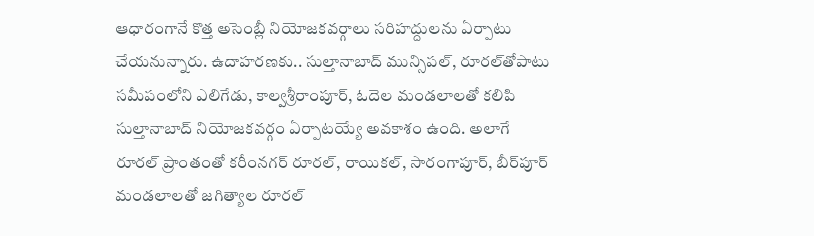ఆధారంగానే కొత్త అసెంబ్లీ నియోజకవర్గాలు సరిహద్దులను ఏర్పాటు చేయనున్నారు. ఉదాహరణకు.. సుల్తానాబాద్‌ మున్సిపల్‌, రూరల్‌తోపాటు సమీపంలోని ఎలిగేడు, కాల్వశ్రీరాంపూర్‌, ఓదెల మండలాలతో కలిపి సుల్తానాబాద్‌ నియోజకవర్గం ఏర్పాటయ్యే అవకాశం ఉంది. అలాగే రూరల్‌ ప్రాంతంతో కరీంనగర్‌ రూరల్‌, రాయికల్‌, సారంగాపూర్‌, బీర్‌పూర్‌ మండలాలతో జగిత్యాల రూరల్‌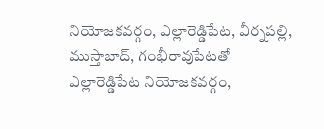నియోజకవర్గం, ఎల్లారెడ్డిపేట, వీర్నపల్లి, ముస్తాబాద్‌, గంభీరావుపేటతో ఎల్లారెడ్డిపేట నియోజకవర్గం,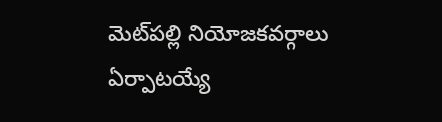మెట్‌పల్లి నియోజకవర్గాలు ఏర్పాటయ్యే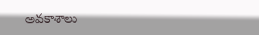అవకాశాలు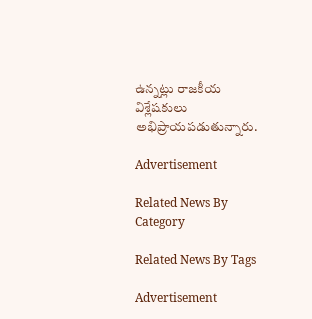ఉన్నట్లు రాజకీయ విశ్లేషకులు అభిప్రాయపడుతున్నారు.

Advertisement

Related News By Category

Related News By Tags

Advertisement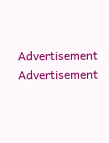Advertisement
Advertisement